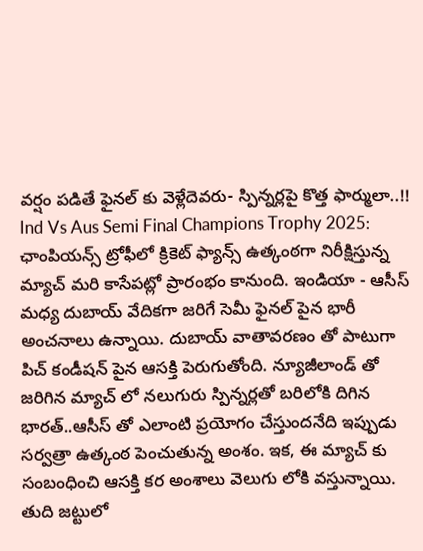వర్షం పడితే ఫైనల్ కు వెళ్లేదెవరు- స్పిన్నర్లపై కొత్త ఫార్ములా..!!
Ind Vs Aus Semi Final Champions Trophy 2025: ఛాంపియన్స్ ట్రోఫీలో క్రికెట్ ఫ్యాన్స్ ఉత్కంఠగా నిరీక్షిస్తున్న మ్యాచ్ మరి కాసేపట్లో ప్రారంభం కానుంది. ఇండియా - ఆసీస్ మధ్య దుబాయ్ వేదికగా జరిగే సెమీ ఫైనల్ పైన భారీ అంచనాలు ఉన్నాయి. దుబాయ్ వాతావరణం తో పాటుగా పిచ్ కండీషన్ పైన ఆసక్తి పెరుగుతోంది. న్యూజీలాండ్ తో జరిగిన మ్యాచ్ లో నలుగురు స్పిన్నర్లతో బరిలోకి దిగిన భారత్..ఆసీస్ తో ఎలాంటి ప్రయోగం చేస్తుందనేది ఇప్పుడు సర్వత్రా ఉత్కంఠ పెంచుతున్న అంశం. ఇక, ఈ మ్యాచ్ కు సంబంధించి ఆసక్తి కర అంశాలు వెలుగు లోకి వస్తున్నాయి.
తుది జట్టులో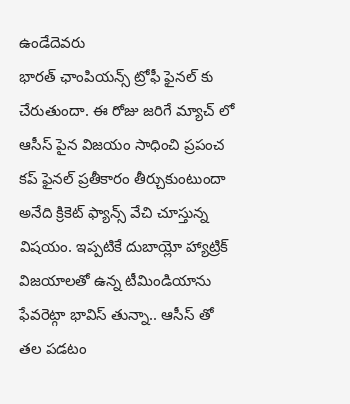ఉండేదెవరు
భారత్ ఛాంపియన్స్ ట్రోఫీ ఫైనల్ కు చేరుతుందా. ఈ రోజు జరిగే మ్యాచ్ లో ఆసీస్ పైన విజయం సాధించి ప్రపంచ కప్ ఫైనల్ ప్రతీకారం తీర్చుకుంటుందా అనేది క్రికెట్ ఫ్యాన్స్ వేచి చూస్తున్న విషయం. ఇప్పటికే దుబాయ్లో హ్యాట్రిక్ విజయాలతో ఉన్న టీమిండియాను ఫేవరెట్గా భావిస్ తున్నా.. ఆసీస్ తో తల పడటం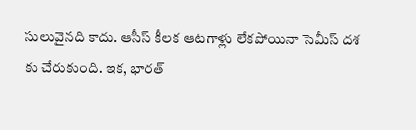సులువైనది కాదు. ఆసీస్ కీలక ఆటగాళ్లు లేకపోయినా సెమీస్ దశ కు చేరుకుంది. ఇక, భారత్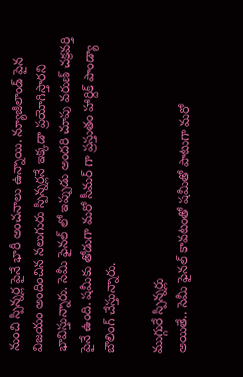నుంచి స్పిన్నర్ల పైనే భారీ అంచనాలు ఉన్నాయి. న్యూజీలాండ్ పైన విజయం అందించిన నలుగురు స్పిన్నర్లనే ఇక్కడా ప్రయోగిస్తారని భావిస్తున్నారు. సెమీ ఫైనల్ లో ఇప్పుడు అందరి చూపు వరుణ్ చక్రవర్తి పైనే ఉంది. షమీకు తోడుగా మరో సీమర్ గా ప్రస్తుతం హార్దిక్ పాండ్యా బౌలింగ్ చేస్తున్నారు.

ముగ్గురే స్పిన్నర్లు
అయితే.. సెమీ ఫైనల్ కావటంతో షమీతో పాటుగా మరో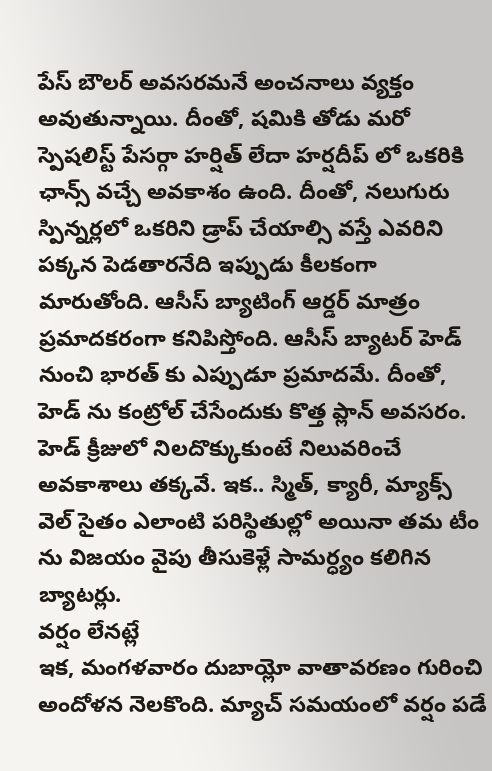పేస్ బౌలర్ అవసరమనే అంచనాలు వ్యక్తం అవుతున్నాయి. దీంతో, షమికి తోడు మరో స్పెషలిస్ట్ పేసర్గా హర్షిత్ లేదా హర్షదీప్ లో ఒకరికి ఛాన్స్ వచ్చే అవకాశం ఉంది. దీంతో, నలుగురు స్పిన్నర్లలో ఒకరిని డ్రాప్ చేయాల్సి వస్తే ఎవరిని పక్కన పెడతారనేది ఇప్పుడు కీలకంగా మారుతోంది. ఆసీస్ బ్యాటింగ్ ఆర్డర్ మాత్రం ప్రమాదకరంగా కనిపిస్తోంది. ఆసీస్ బ్యాటర్ హెడ్ నుంచి భారత్ కు ఎప్పుడూ ప్రమాదమే. దీంతో, హెడ్ ను కంట్రోల్ చేసేందుకు కొత్త ప్లాన్ అవసరం. హెడ్ క్రీజులో నిలదొక్కుకుంటే నిలువరించే అవకాశాలు తక్కవే. ఇక.. స్మిత్, క్యారీ, మ్యాక్స్ వెల్ సైతం ఎలాంటి పరిస్థితుల్లో అయినా తమ టీం ను విజయం వైపు తీసుకెళ్లే సామర్ధ్యం కలిగిన బ్యాటర్లు.
వర్షం లేనట్లే
ఇక, మంగళవారం దుబాయ్లో వాతావరణం గురించి అందోళన నెలకొంది. మ్యాచ్ సమయంలో వర్షం పడే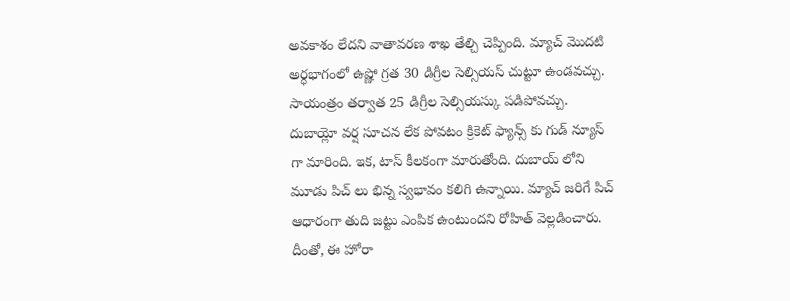అవకాశం లేదని వాతావరణ శాఖ తేల్చి చెప్పింది. మ్యాచ్ మొదటి అర్ధభాగంలో ఉష్ణో గ్రత 30 డిగ్రీల సెల్సియస్ చుట్టూ ఉండవచ్చు. సాయంత్రం తర్వాత 25 డిగ్రీల సెల్సియస్కు పడిపోవచ్చు. దుబాయ్లో వర్ష సూచన లేక పోవటం క్రికెట్ ఫ్యాన్స్ కు గుడ్ న్యూస్ గా మారింది. ఇక, టాస్ కీలకంగా మారుతోంది. దుబాయ్ లోని మూడు పిచ్ లు భిన్న స్వభావం కలిగి ఉన్నాయి. మ్యాచ్ జరిగే పిచ్ ఆధారంగా తుది జట్టు ఎంపిక ఉంటుందని రోహిత్ వెల్లడించారు. దీంతో, ఈ హోరా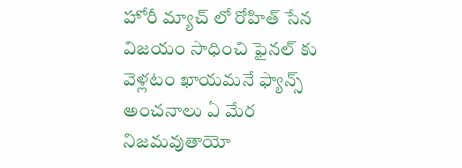హోరీ మ్యాచ్ లో రోహిత్ సేన విజయం సాధించి ఫైనల్ కు వెళ్లటం ఖాయమనే ఫ్యాన్స్ అంచనాలు ఏ మేర నిజమవుతాయో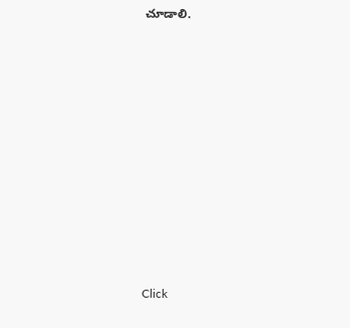చూడాలి.












Click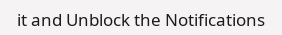it and Unblock the Notifications